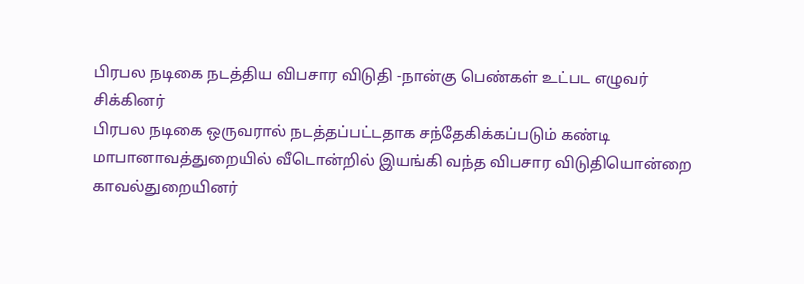பிரபல நடிகை நடத்திய விபசார விடுதி -நான்கு பெண்கள் உட்பட எழுவர் சிக்கினர்
பிரபல நடிகை ஒருவரால் நடத்தப்பட்டதாக சந்தேகிக்கப்படும் கண்டி மாபானாவத்துறையில் வீடொன்றில் இயங்கி வந்த விபசார விடுதியொன்றை காவல்துறையினர்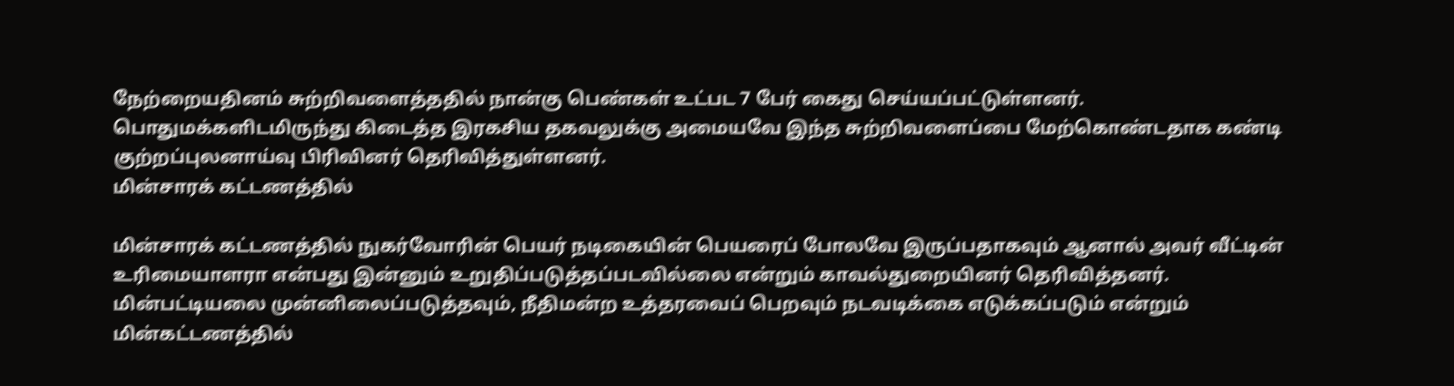நேற்றையதினம் சுற்றிவளைத்ததில் நான்கு பெண்கள் உட்பட 7 பேர் கைது செய்யப்பட்டுள்ளனர்.
பொதுமக்களிடமிருந்து கிடைத்த இரகசிய தகவலுக்கு அமையவே இந்த சுற்றிவளைப்பை மேற்கொண்டதாக கண்டி குற்றப்புலனாய்வு பிரிவினர் தெரிவித்துள்ளனர்.
மின்சாரக் கட்டணத்தில்

மின்சாரக் கட்டணத்தில் நுகர்வோரின் பெயர் நடிகையின் பெயரைப் போலவே இருப்பதாகவும் ஆனால் அவர் வீட்டின் உரிமையாளரா என்பது இன்னும் உறுதிப்படுத்தப்படவில்லை என்றும் காவல்துறையினர் தெரிவித்தனர்.
மின்பட்டியலை முன்னிலைப்படுத்தவும், நீதிமன்ற உத்தரவைப் பெறவும் நடவடிக்கை எடுக்கப்படும் என்றும் மின்கட்டணத்தில்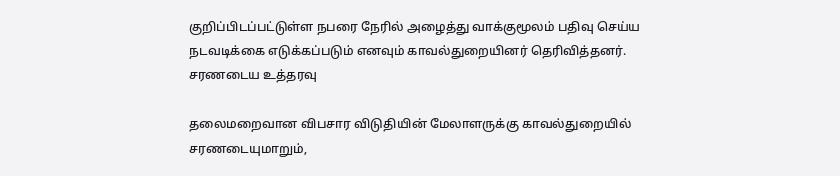குறிப்பிடப்பட்டுள்ள நபரை நேரில் அழைத்து வாக்குமூலம் பதிவு செய்ய நடவடிக்கை எடுக்கப்படும் எனவும் காவல்துறையினர் தெரிவித்தனர்.
சரணடைய உத்தரவு

தலைமறைவான விபசார விடுதியின் மேலாளருக்கு காவல்துறையில் சரணடையுமாறும்,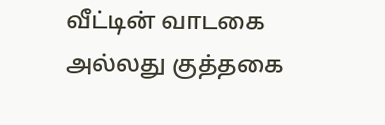வீட்டின் வாடகை அல்லது குத்தகை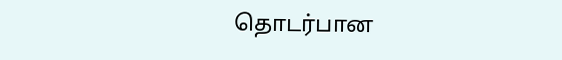தொடர்பான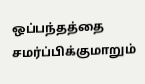ஒப்பந்தத்தை சமர்ப்பிக்குமாறும்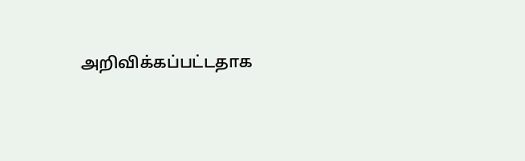அறிவிக்கப்பட்டதாக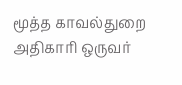மூத்த காவல்துறை அதிகாரி ஒருவர்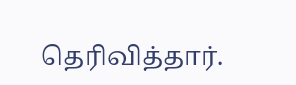தெரிவித்தார்.